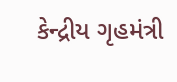કેન્દ્રીય ગૃહમંત્રી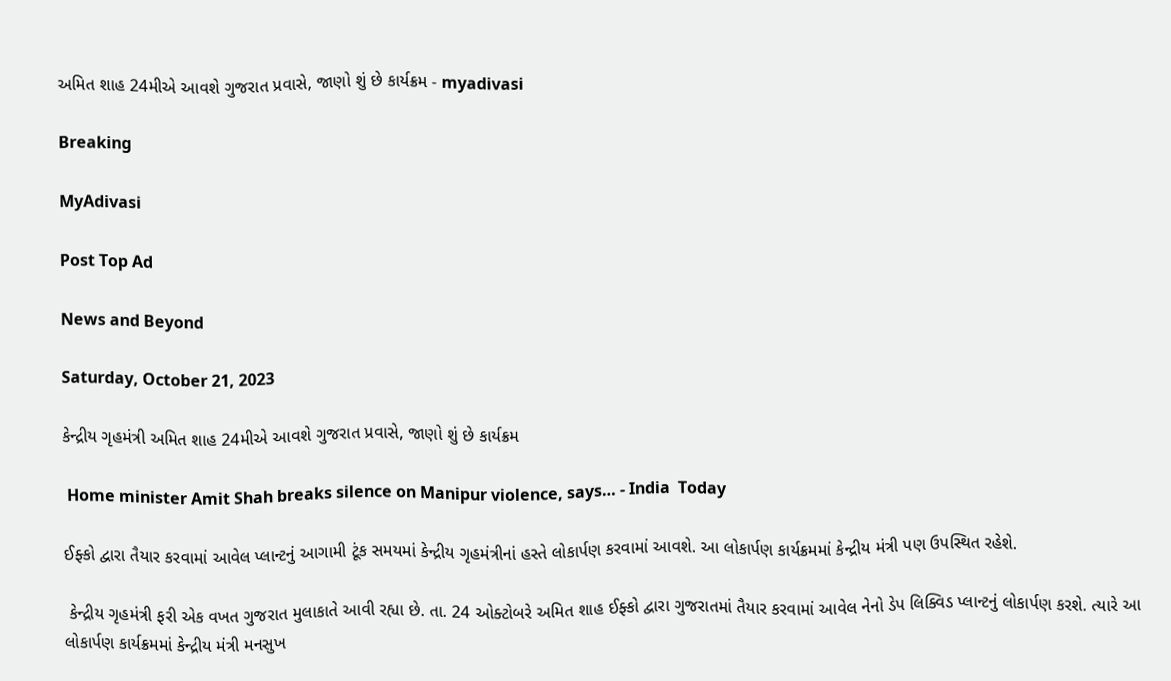અમિત શાહ 24મીએ આવશે ગુજરાત પ્રવાસે, જાણો શું છે કાર્યક્રમ - myadivasi

Breaking

MyAdivasi

Post Top Ad

News and Beyond

Saturday, October 21, 2023

કેન્દ્રીય ગૃહમંત્રી અમિત શાહ 24મીએ આવશે ગુજરાત પ્રવાસે, જાણો શું છે કાર્યક્રમ

 Home minister Amit Shah breaks silence on Manipur violence, says… - India  Today

ઈફ્કો દ્વારા તૈયાર કરવામાં આવેલ પ્લાન્ટનું આગામી ટૂંક સમયમાં કેન્દ્રીય ગૃહમંત્રીનાં હસ્તે લોકાર્પણ કરવામાં આવશે. આ લોકાર્પણ કાર્યક્રમમાં કેન્દ્રીય મંત્રી પણ ઉપસ્થિત રહેશે.

 કેન્દ્રીય ગૃહમંત્રી ફરી એક વખત ગુજરાત મુલાકાતે આવી રહ્યા છે. તા. 24 ઓક્ટોબરે અમિત શાહ ઈફ્કો દ્વારા ગુજરાતમાં તૈયાર કરવામાં આવેલ નેનો ડેપ લિક્વિડ પ્લાન્ટનું લોકાર્પણ કરશે. ત્યારે આ લોકાર્પણ કાર્યક્રમમાં કેન્દ્રીય મંત્રી મનસુખ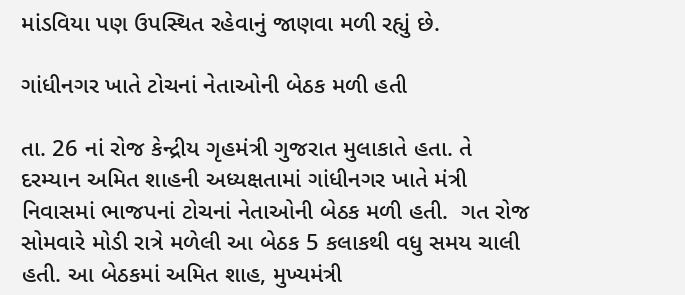માંડવિયા પણ ઉપસ્થિત રહેવાનું જાણવા મળી રહ્યું છે.

ગાંધીનગર ખાતે ટોચનાં નેતાઓની બેઠક મળી હતી

તા. 26 નાં રોજ કેન્દ્રીય ગૃહમંત્રી ગુજરાત મુલાકાતે હતા. તે દરમ્યાન અમિત શાહની અધ્યક્ષતામાં ગાંધીનગર ખાતે મંત્રી નિવાસમાં ભાજપનાં ટોચનાં નેતાઓની બેઠક મળી હતી.  ગત રોજ સોમવારે મોડી રાત્રે મળેલી આ બેઠક 5 કલાકથી વધુ સમય ચાલી હતી. આ બેઠકમાં અમિત શાહ, મુખ્યમંત્રી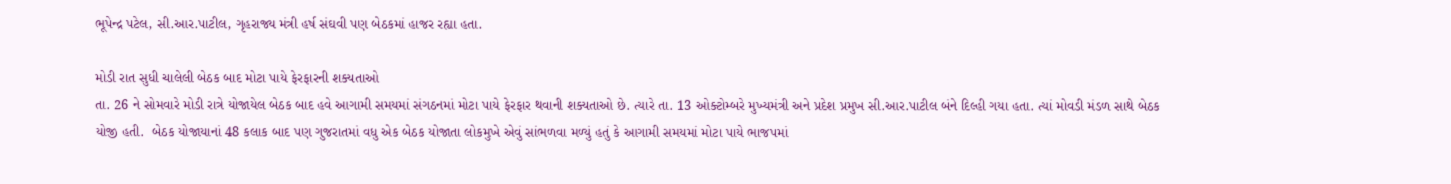ભૂપેન્દ્ર પટેલ, સી.આર.પાટીલ, ગૃહરાજ્ય મંત્રી હર્ષ સંઘવી પણ બેઠકમાં હાજર રહ્યા હતા.

મોડી રાત સુધી ચાલેલી બેઠક બાદ મોટા પાયે ફેરફારની શક્યતાઓ
તા. 26 ને સોમવારે મોડી રાત્રે યોજાયેલ બેઠક બાદ હવે આગામી સમયમાં સંગઠનમાં મોટા પાયે ફેરફાર થવાની શક્યતાઓ છે. ત્યારે તા. 13 ઓક્ટોમ્બરે મુખ્યમંત્રી અને પ્રદેશ પ્રમુખ સી.આર.પાટીલ બંને દિલ્હી ગયા હતા. ત્યાં મોવડી મંડળ સાથે બેઠક યોજી હતી.  બેઠક યોજાયાનાં 48 કલાક બાદ પણ ગુજરાતમાં વધુ એક બેઠક યોજાતા લોકમુખે એવું સાંભળવા મળ્યું હતું કે આગામી સમયમાં મોટા પાયે ભાજપમાં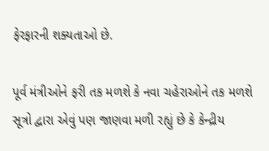ફેરફારની શક્યતાઓ છે.

પૂર્વ મંત્રીઓને ફરી તક મળશે કે નવા ચહેરાઓને તક મળશે
સૂત્રો દ્વારા એવું પણ જાણવા મળી રહ્યું છે કે કેન્દ્રીય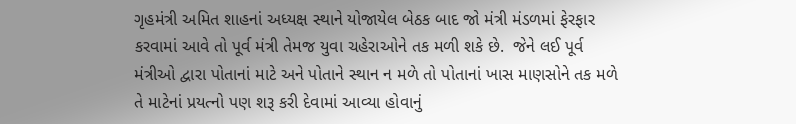ગૃહમંત્રી અમિત શાહનાં અધ્યક્ષ સ્થાને યોજાયેલ બેઠક બાદ જો મંત્રી મંડળમાં ફેરફાર કરવામાં આવે તો પૂર્વ મંત્રી તેમજ યુવા ચહેરાઓને તક મળી શકે છે.  જેને લઈ પૂર્વ મંત્રીઓ દ્વારા પોતાનાં માટે અને પોતાને સ્થાન ન મળે તો પોતાનાં ખાસ માણસોને તક મળે તે માટેનાં પ્રયત્નો પણ શરૂ કરી દેવામાં આવ્યા હોવાનું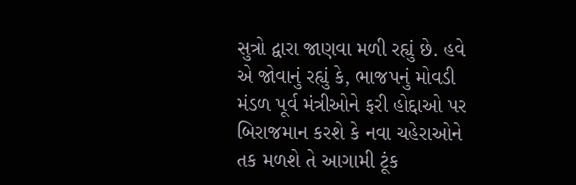સુત્રો દ્વારા જાણવા મળી રહ્યું છે. હવે એ જોવાનું રહ્યું કે, ભાજપનું મોવડી મંડળ પૂર્વ મંત્રીઓને ફરી હોદ્દાઓ પર બિરાજમાન કરશે કે નવા ચહેરાઓને તક મળશે તે આગામી ટૂંક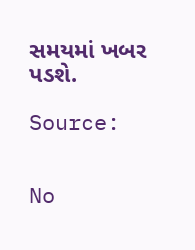સમયમાં ખબર પડશે.

Source:


No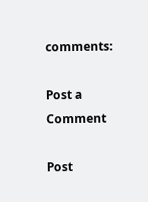comments:

Post a Comment

Post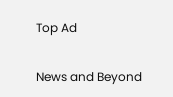Top Ad

News and Beyond